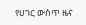የሀገር ውስጥ ዜና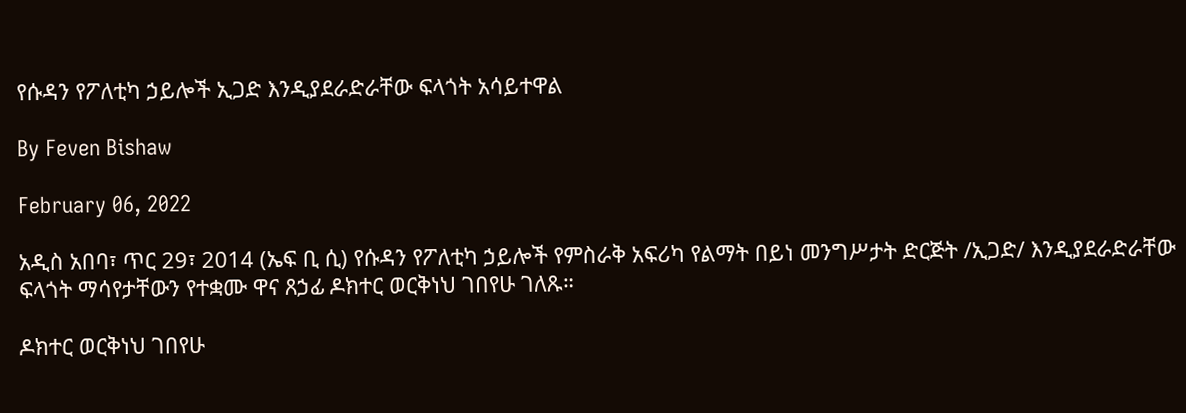የሱዳን የፖለቲካ ኃይሎች ኢጋድ እንዲያደራድራቸው ፍላጎት አሳይተዋል

By Feven Bishaw

February 06, 2022

አዲስ አበባ፣ ጥር 29፣ 2014 (ኤፍ ቢ ሲ) የሱዳን የፖለቲካ ኃይሎች የምስራቅ አፍሪካ የልማት በይነ መንግሥታት ድርጅት /ኢጋድ/ እንዲያደራድራቸው ፍላጎት ማሳየታቸውን የተቋሙ ዋና ጸኃፊ ዶክተር ወርቅነህ ገበየሁ ገለጹ።

ዶክተር ወርቅነህ ገበየሁ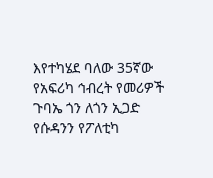እየተካሄደ ባለው 35ኛው የአፍሪካ ኅብረት የመሪዎች ጉባኤ ጎን ለጎን ኢጋድ የሱዳንን የፖለቲካ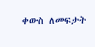ቀውስ ለመፍታት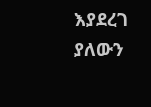እያደረገ ያለውን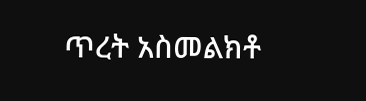ጥረት አስመልክቶ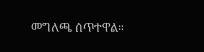መግለጫ ሰጥተዋል።